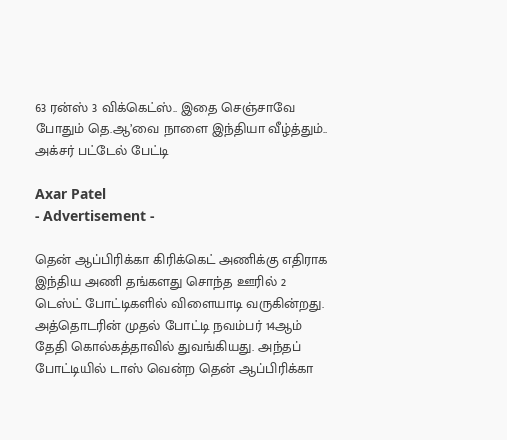63 ரன்ஸ் 3 விக்கெட்ஸ்.. இதை செஞ்சாவே போதும் தெ.ஆ’வை நாளை இந்தியா வீழ்த்தும்.. அக்சர் பட்டேல் பேட்டி

Axar Patel
- Advertisement -

தென் ஆப்பிரிக்கா கிரிக்கெட் அணிக்கு எதிராக இந்திய அணி தங்களது சொந்த ஊரில் 2 டெஸ்ட் போட்டிகளில் விளையாடி வருகின்றது. அத்தொடரின் முதல் போட்டி நவம்பர் 14ஆம் தேதி கொல்கத்தாவில் துவங்கியது. அந்தப் போட்டியில் டாஸ் வென்ற தென் ஆப்பிரிக்கா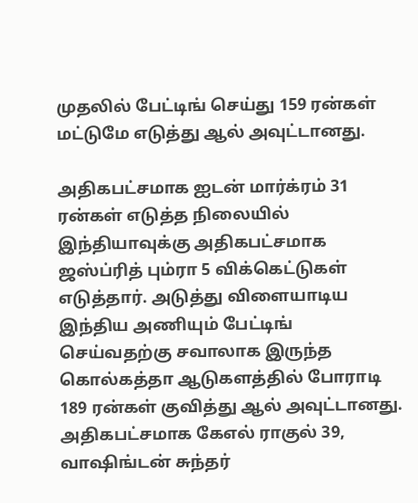முதலில் பேட்டிங் செய்து 159 ரன்கள் மட்டுமே எடுத்து ஆல் அவுட்டானது.

அதிகபட்சமாக ஐடன் மார்க்ரம் 31 ரன்கள் எடுத்த நிலையில் இந்தியாவுக்கு அதிகபட்சமாக ஜஸ்ப்ரித் பும்ரா 5 விக்கெட்டுகள் எடுத்தார். அடுத்து விளையாடிய இந்திய அணியும் பேட்டிங் செய்வதற்கு சவாலாக இருந்த கொல்கத்தா ஆடுகளத்தில் போராடி 189 ரன்கள் குவித்து ஆல் அவுட்டானது. அதிகபட்சமாக கேஎல் ராகுல் 39, வாஷிங்டன் சுந்தர்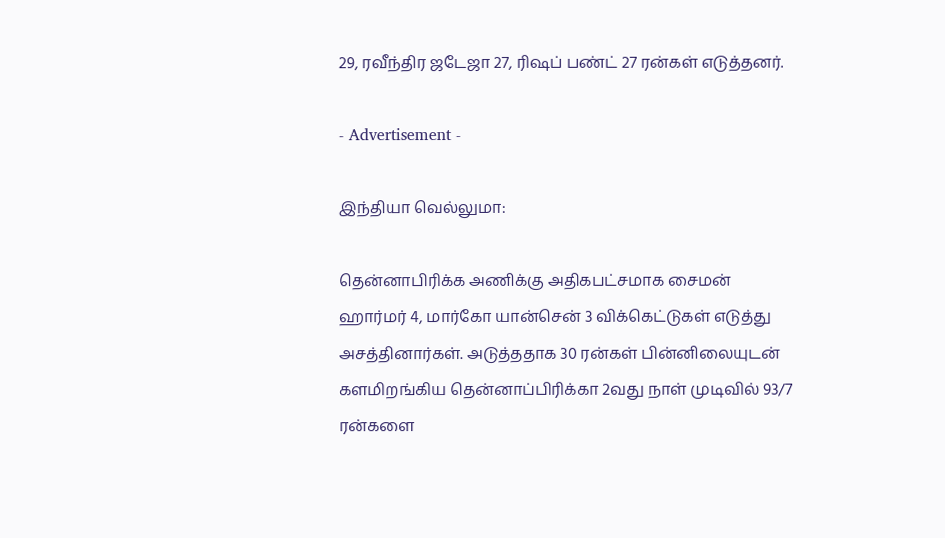29, ரவீந்திர ஜடேஜா 27, ரிஷப் பண்ட் 27 ரன்கள் எடுத்தனர்.

- Advertisement -

இந்தியா வெல்லுமா:

தென்னாபிரிக்க அணிக்கு அதிகபட்சமாக சைமன் ஹார்மர் 4, மார்கோ யான்சென் 3 விக்கெட்டுகள் எடுத்து அசத்தினார்கள். அடுத்ததாக 30 ரன்கள் பின்னிலையுடன் களமிறங்கிய தென்னாப்பிரிக்கா 2வது நாள் முடிவில் 93/7 ரன்களை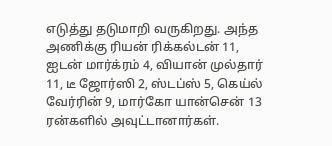எடுத்து தடுமாறி வருகிறது. அந்த அணிக்கு ரியன் ரிக்கல்டன் 11, ஐடன் மார்க்ரம் 4, வியான் முல்தார் 11, டீ ஜோர்ஸி 2, ஸ்டப்ஸ் 5, கெய்ல் வேர்ரின் 9, மார்கோ யான்சென் 13 ரன்களில் அவுட்டானார்கள்.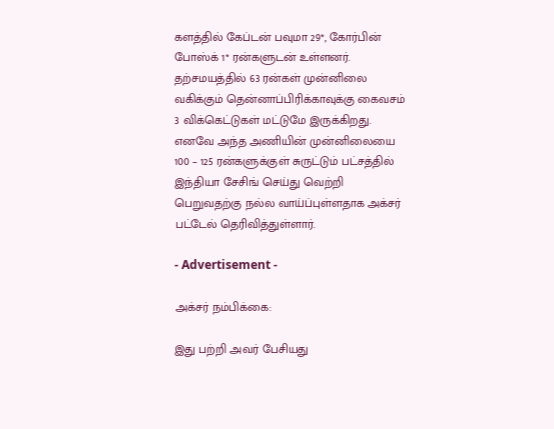களத்தில் கேப்டன் பவுமா 29*, கோர்பின் போஸ்க் 1* ரன்களுடன் உள்ளனர். தற்சமயத்தில் 63 ரன்கள் முன்னிலை வகிக்கும் தென்னாப்பிரிக்காவுக்கு கைவசம் 3 விக்கெட்டுகள் மட்டுமே இருக்கிறது. எனவே அந்த அணியின் முன்னிலையை 100 – 125 ரன்களுக்குள் சுருட்டும் பட்சத்தில் இந்தியா சேசிங் செய்து வெற்றி பெறுவதற்கு நல்ல வாய்ப்புள்ளதாக அக்சர் பட்டேல் தெரிவித்துள்ளார்.

- Advertisement -

அக்சர் நம்பிக்கை:

இது பற்றி அவர் பேசியது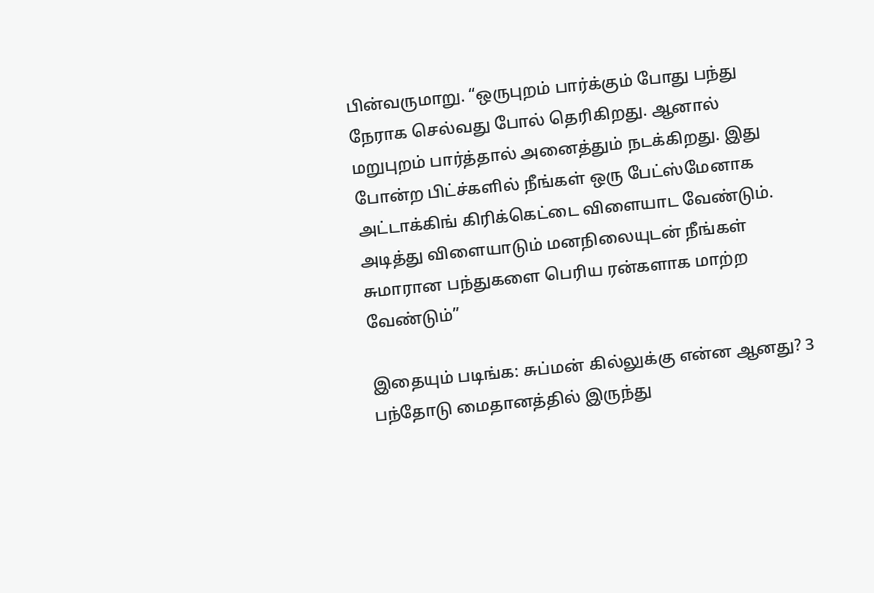பின்வருமாறு. “ஒருபுறம் பார்க்கும் போது பந்து நேராக செல்வது போல் தெரிகிறது. ஆனால் மறுபுறம் பார்த்தால் அனைத்தும் நடக்கிறது. இது போன்ற பிட்ச்களில் நீங்கள் ஒரு பேட்ஸ்மேனாக அட்டாக்கிங் கிரிக்கெட்டை விளையாட வேண்டும். அடித்து விளையாடும் மனநிலையுடன் நீங்கள் சுமாரான பந்துகளை பெரிய ரன்களாக மாற்ற வேண்டும்”

இதையும் படிங்க: சுப்மன் கில்லுக்கு என்ன ஆனது? 3 பந்தோடு மைதானத்தில் இருந்து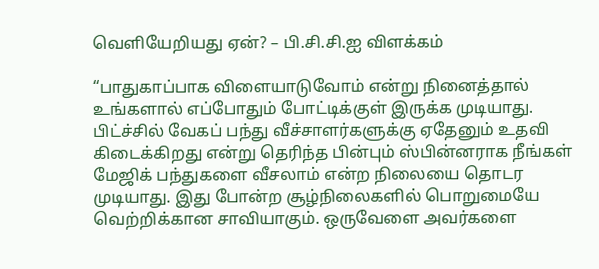வெளியேறியது ஏன்? – பி.சி.சி.ஐ விளக்கம்

“பாதுகாப்பாக விளையாடுவோம் என்று நினைத்தால் உங்களால் எப்போதும் போட்டிக்குள் இருக்க முடியாது. பிட்ச்சில் வேகப் பந்து வீச்சாளர்களுக்கு ஏதேனும் உதவி கிடைக்கிறது என்று தெரிந்த பின்பும் ஸ்பின்னராக நீங்கள் மேஜிக் பந்துகளை வீசலாம் என்ற நிலையை தொடர முடியாது. இது போன்ற சூழ்நிலைகளில் பொறுமையே வெற்றிக்கான சாவியாகும். ஒருவேளை அவர்களை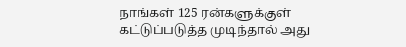நாங்கள் 125 ரன்களுக்குள் கட்டுப்படுத்த முடிந்தால் அது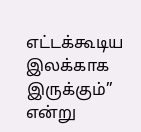எட்டக்கூடிய இலக்காக இருக்கும்” என்று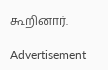கூறினார்.

Advertisement